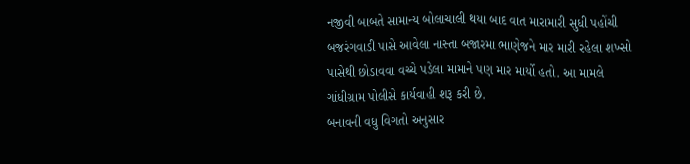નજીવી બાબતે સામાન્ય બોલાચાલી થયા બાદ વાત મારામારી સુધી પહોંચી
બજરંગવાડી પાસે આવેલા નાસ્તા બજારમા ભાણેજને માર મારી રહેલા શખ્સો પાસેથી છોડાવવા વચ્ચે પડેલા મામાને પણ માર માર્યો હતો. આ મામલે ગાંધીગ્રામ પોલીસે કાર્યવાહી શરૂ કરી છે.
બનાવની વધુ વિગતો અનુસાર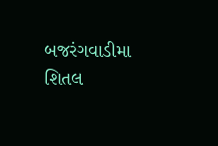બજરંગવાડીમા શિતલ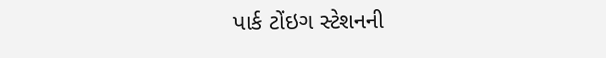પાર્ક ટોંઇગ સ્ટેશનની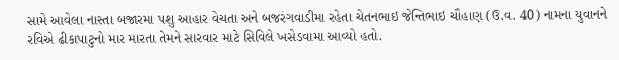સામે આવેલા નાસ્તા બજારમા પશુ આહાર વેચતા અને બજરંગવાડીમા રહેતા ચેતનભાઇ જેન્તિભાઇ ચૌહાણ (ઉ.વ. 40) નામના યુવાનને રવિએ ઢીકાપાટુનો માર મારતા તેમને સારવાર માટે સિવિલે ખસેડવામા આવ્યો હતો.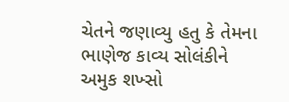ચેતને જણાવ્યુ હતુ કે તેમના ભાણેજ કાવ્ય સોલંકીને અમુક શખ્સો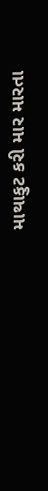માથાકુટ કરી માર મારતા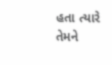હતા ત્યારે તેમને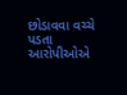છોડાવવા વચ્ચે પડતા આરોપીઓએ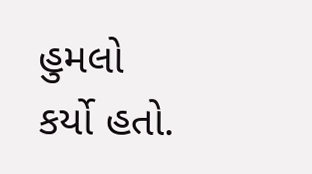હુમલો કર્યો હતો.